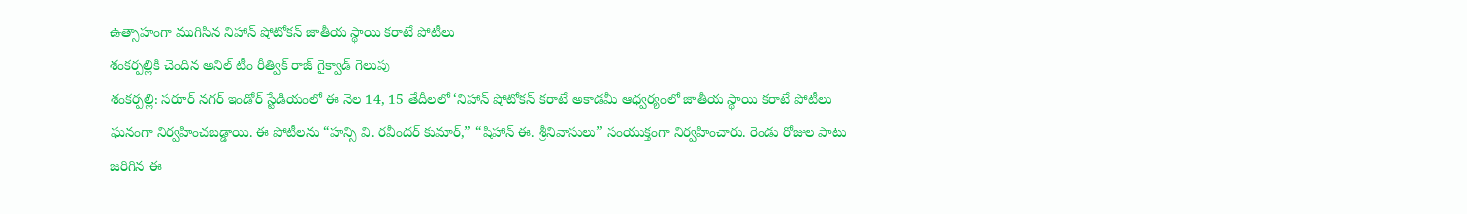ఉత్సాహంగా ముగిసిన నిహాన్ షోటోకన్ జాతీయ స్థాయి కరాటే పోటీలు
శంకర్పల్లికి చెందిన అనిల్ టీం రీత్విక్ రాజ్ గైక్వాడ్ గెలుపు
శంకర్పల్లి: సరూర్ నగర్ ఇండోర్ స్టేడియంలో ఈ నెల 14, 15 తేదీలలో ‘నిహాన్ షోటోకన్ కరాటే అకాడమీ ఆధ్వర్యంలో జాతీయ స్థాయి కరాటే పోటీలు ఘనంగా నిర్వహించబడ్డాయి. ఈ పోటీలను “హన్సి వి. రవీందర్ కుమార్,” “షిహాన్ ఈ. శ్రీనివాసులు” సంయుక్తంగా నిర్వహించారు. రెండు రోజుల పాటు జరిగిన ఈ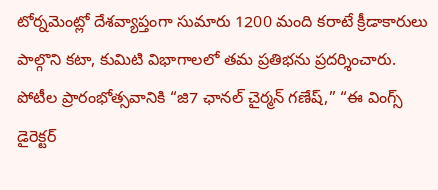టోర్నమెంట్లో దేశవ్యాప్తంగా సుమారు 1200 మంది కరాటే క్రీడాకారులు పాల్గొని కటా, కుమిటి విభాగాలలో తమ ప్రతిభను ప్రదర్శించారు. పోటీల ప్రారంభోత్సవానికి “జి7 ఛానల్ చైర్మన్ గణేష్,” “ఈ వింగ్స్ డైరెక్టర్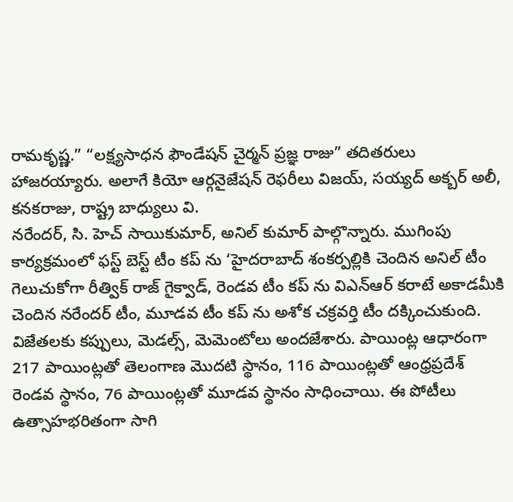రామకృష్ణ.” “లక్ష్యసాధన ఫౌండేషన్ చైర్మన్ ప్రజ్ఞ రాజు” తదితరులు హాజరయ్యారు. అలాగే కియో ఆర్గనైజేషన్ రెఫరీలు విజయ్, సయ్యద్ అక్బర్ అలీ, కనకరాజు, రాష్ట్ర బాధ్యులు వి.
నరేందర్, సి. హెచ్ సాయికుమార్, అనిల్ కుమార్ పాల్గొన్నారు. ముగింపు కార్యక్రమంలో ఫస్ట్ బెస్ట్ టీం కప్ ను ‘హైదరాబాద్ శంకర్పల్లికి చెందిన అనిల్ టీం గెలుచుకోగా రీత్విక్ రాజ్ గైక్వాడ్, రెండవ టీం కప్ ను విఎన్ఆర్ కరాటే అకాడమీకి చెందిన నరేందర్ టీం, మూడవ టీం కప్ ను అశోక చక్రవర్తి టీం దక్కించుకుంది. విజేతలకు కప్పులు, మెడల్స్, మెమెంటోలు అందజేశారు. పాయింట్ల ఆధారంగా 217 పాయింట్లతో తెలంగాణ మొదటి స్థానం, 116 పాయింట్లతో ఆంధ్రప్రదేశ్ రెండవ స్థానం, 76 పాయింట్లతో మూడవ స్థానం సాధించాయి. ఈ పోటీలు ఉత్సాహభరితంగా సాగి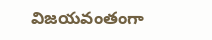విజయవంతంగా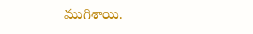ముగిశాయి.